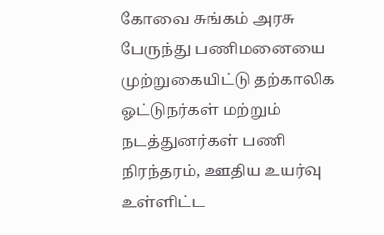கோவை சுங்கம் அரசு பேருந்து பணிமனையை முற்றுகையிட்டு தற்காலிக ஓட்டுநர்கள் மற்றும் நடத்துனர்கள் பணி நிரந்தரம், ஊதிய உயர்வு உள்ளிட்ட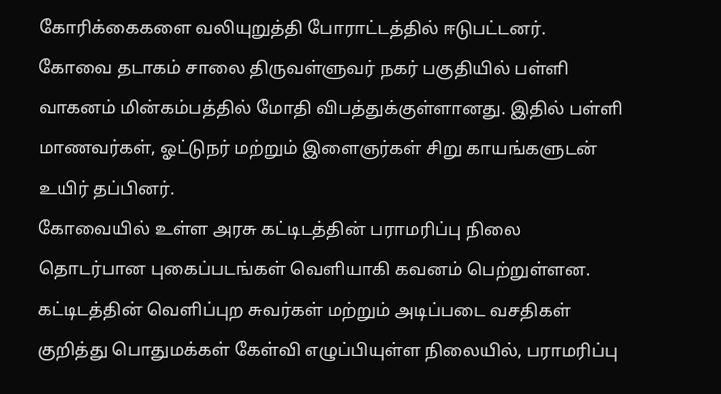கோரிக்கைகளை வலியுறுத்தி போராட்டத்தில் ஈடுபட்டனர்.
கோவை தடாகம் சாலை திருவள்ளுவர் நகர் பகுதியில் பள்ளி வாகனம் மின்கம்பத்தில் மோதி விபத்துக்குள்ளானது. இதில் பள்ளி மாணவர்கள், ஓட்டுநர் மற்றும் இளைஞர்கள் சிறு காயங்களுடன் உயிர் தப்பினர்.
கோவையில் உள்ள அரசு கட்டிடத்தின் பராமரிப்பு நிலை தொடர்பான புகைப்படங்கள் வெளியாகி கவனம் பெற்றுள்ளன. கட்டிடத்தின் வெளிப்புற சுவர்கள் மற்றும் அடிப்படை வசதிகள் குறித்து பொதுமக்கள் கேள்வி எழுப்பியுள்ள நிலையில், பராமரிப்பு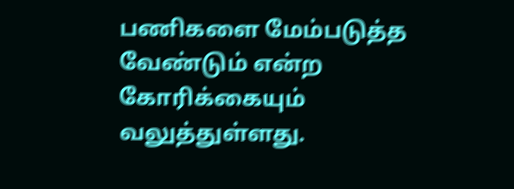பணிகளை மேம்படுத்த வேண்டும் என்ற கோரிக்கையும் வலுத்துள்ளது.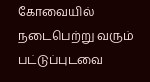கோவையில் நடைபெற்று வரும் பட்டுப்புடவை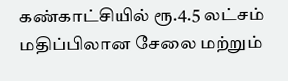கண்காட்சியில் ரூ.4.5 லட்சம் மதிப்பிலான சேலை மற்றும்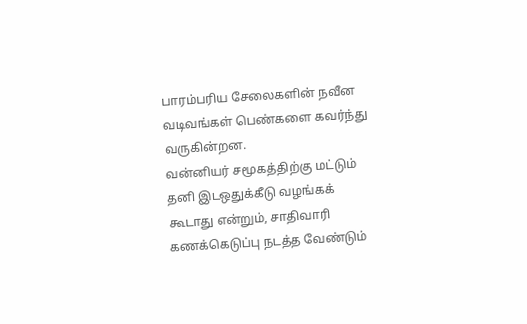பாரம்பரிய சேலைகளின் நவீன வடிவங்கள் பெண்களை கவர்ந்து வருகின்றன.
வன்னியர் சமூகத்திற்கு மட்டும் தனி இடஒதுக்கீடு வழங்கக் கூடாது என்றும், சாதிவாரி கணக்கெடுப்பு நடத்த வேண்டும்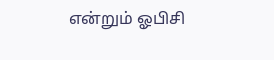என்றும் ஓபிசி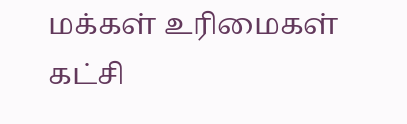மக்கள் உரிமைகள் கட்சி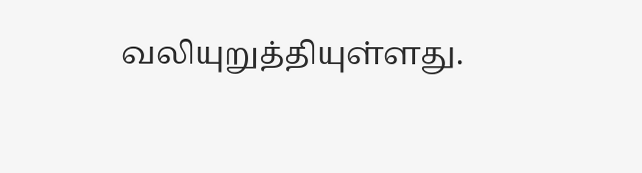வலியுறுத்தியுள்ளது.